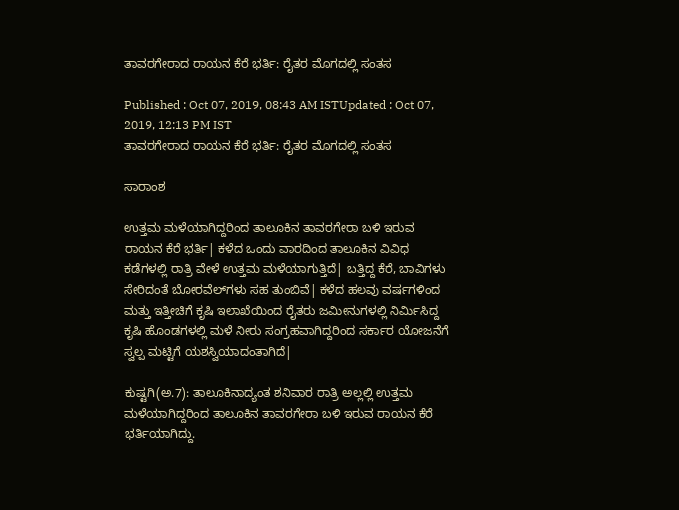ತಾವರಗೇರಾದ ರಾಯನ ಕೆರೆ ಭರ್ತಿ: ರೈತರ ಮೊಗದಲ್ಲಿ ಸಂತಸ

Published : Oct 07, 2019, 08:43 AM ISTUpdated : Oct 07, 2019, 12:13 PM IST
ತಾವರಗೇರಾದ ರಾಯನ ಕೆರೆ ಭರ್ತಿ: ರೈತರ ಮೊಗದಲ್ಲಿ ಸಂತಸ

ಸಾರಾಂಶ

ಉತ್ತಮ ಮಳೆಯಾಗಿದ್ದರಿಂದ ತಾಲೂಕಿನ ತಾವರಗೇರಾ ಬಳಿ ಇರುವ ರಾಯನ ಕೆರೆ ಭರ್ತಿ| ಕಳೆದ ಒಂದು ವಾರದಿಂದ ತಾಲೂಕಿನ ವಿವಿಧ ಕಡೆಗಳಲ್ಲಿ ರಾತ್ರಿ ವೇಳೆ ಉತ್ತಮ ಮಳೆಯಾಗುತ್ತಿದೆ| ಬತ್ತಿದ್ದ ಕೆರೆ, ಬಾವಿಗಳು ಸೇರಿದಂತೆ ಬೋರವೆಲ್‌ಗಳು ಸಹ ತುಂಬಿವೆ| ಕಳೆದ ಹಲವು ವರ್ಷಗಳಿಂದ ಮತ್ತು ಇತ್ತೀಚಿಗೆ ಕೃಷಿ ಇಲಾಖೆಯಿಂದ ರೈತರು ಜಮೀನುಗಳಲ್ಲಿ ನಿರ್ಮಿಸಿದ್ದ ಕೃಷಿ ಹೊಂಡಗಳಲ್ಲಿ ಮಳೆ ನೀರು ಸಂಗ್ರಹವಾಗಿದ್ದರಿಂದ ಸರ್ಕಾರ ಯೋಜನೆಗೆ ಸ್ವಲ್ಪ ಮಟ್ಟಿಗೆ ಯಶಸ್ವಿಯಾದಂತಾಗಿದೆ|

ಕುಷ್ಟಗಿ(ಅ.7): ತಾಲೂಕಿನಾದ್ಯಂತ ಶನಿವಾರ ರಾತ್ರಿ ಅಲ್ಲಲ್ಲಿ ಉತ್ತಮ ಮಳೆಯಾಗಿದ್ದರಿಂದ ತಾಲೂಕಿನ ತಾವರಗೇರಾ ಬಳಿ ಇರುವ ರಾಯನ ಕೆರೆ ಭರ್ತಿಯಾಗಿದ್ದು.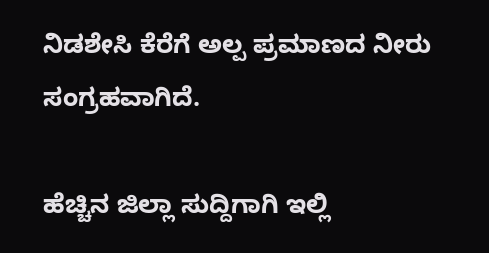ನಿಡಶೇಸಿ ಕೆರೆಗೆ ಅಲ್ಪ ಪ್ರಮಾಣದ ನೀರು ಸಂಗ್ರಹವಾಗಿದೆ.

ಹೆಚ್ಚಿನ ಜಿಲ್ಲಾ ಸುದ್ದಿಗಾಗಿ ಇಲ್ಲಿ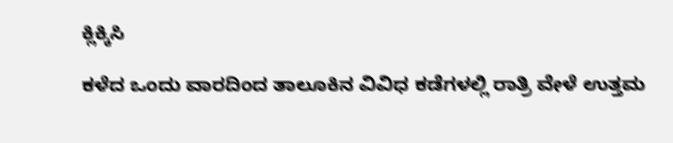ಕ್ಲಿಕ್ಕಿಸಿ

ಕಳೆದ ಒಂದು ವಾರದಿಂದ ತಾಲೂಕಿನ ವಿವಿಧ ಕಡೆಗಳಲ್ಲಿ ರಾತ್ರಿ ವೇಳೆ ಉತ್ತಮ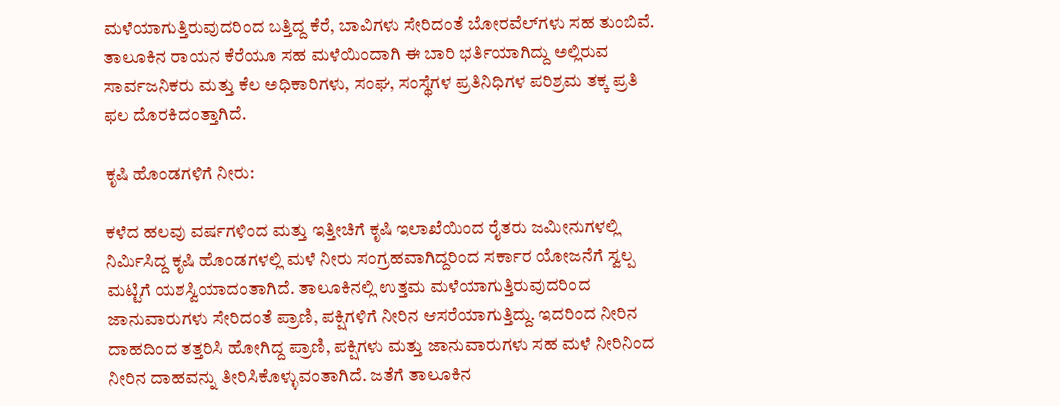ಮಳೆಯಾಗುತ್ತಿರುವುದರಿಂದ ಬತ್ತಿದ್ದ ಕೆರೆ, ಬಾವಿಗಳು ಸೇರಿದಂತೆ ಬೋರವೆಲ್‌ಗಳು ಸಹ ತುಂಬಿವೆ. ತಾಲೂಕಿನ ರಾಯನ ಕೆರೆಯೂ ಸಹ ಮಳೆಯಿಂದಾಗಿ ಈ ಬಾರಿ ಭರ್ತಿಯಾಗಿದ್ದು ಅಲ್ಲಿರುವ ಸಾರ್ವಜನಿಕರು ಮತ್ತು ಕೆಲ ಅಧಿಕಾರಿಗಳು, ಸಂಘ, ಸಂಸ್ಥೆಗಳ ಪ್ರತಿನಿಧಿಗಳ ಪರಿಶ್ರಮ ತಕ್ಕ ಪ್ರತಿ ಫಲ ದೊರಕಿದಂತ್ತಾಗಿದೆ.

ಕೃಷಿ ಹೊಂಡಗಳಿಗೆ ನೀರು:

ಕಳೆದ ಹಲವು ವರ್ಷಗಳಿಂದ ಮತ್ತು ಇತ್ತೀಚಿಗೆ ಕೃಷಿ ಇಲಾಖೆಯಿಂದ ರೈತರು ಜಮೀನುಗಳಲ್ಲಿ ನಿರ್ಮಿಸಿದ್ದ ಕೃಷಿ ಹೊಂಡಗಳಲ್ಲಿ ಮಳೆ ನೀರು ಸಂಗ್ರಹವಾಗಿದ್ದರಿಂದ ಸರ್ಕಾರ ಯೋಜನೆಗೆ ಸ್ವಲ್ಪ ಮಟ್ಟಿಗೆ ಯಶಸ್ವಿಯಾದಂತಾಗಿದೆ. ತಾಲೂಕಿನಲ್ಲಿ ಉತ್ತಮ ಮಳೆಯಾಗುತ್ತಿರುವುದರಿಂದ ಜಾನುವಾರುಗಳು ಸೇರಿದಂತೆ ಪ್ರಾಣಿ, ಪಕ್ಷಿಗಳಿಗೆ ನೀರಿನ ಆಸರೆಯಾಗುತ್ತಿದ್ದು. ಇದರಿಂದ ನೀರಿನ ದಾಹದಿಂದ ತತ್ತರಿಸಿ ಹೋಗಿದ್ದ ಪ್ರಾಣಿ, ಪಕ್ಷಿಗಳು ಮತ್ತು ಜಾನುವಾರುಗಳು ಸಹ ಮಳೆ ನೀರಿನಿಂದ ನೀರಿನ ದಾಹವನ್ನು ತೀರಿಸಿಕೊಳ್ಳುವಂತಾಗಿದೆ. ಜತೆಗೆ ತಾಲೂಕಿನ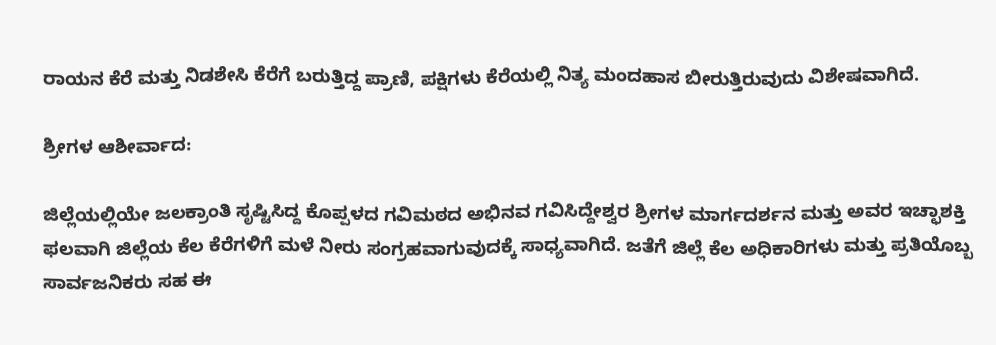ರಾಯನ ಕೆರೆ ಮತ್ತು ನಿಡಶೇಸಿ ಕೆರೆಗೆ ಬರುತ್ತಿದ್ದ ಪ್ರಾಣಿ, ಪಕ್ಷಿಗಳು ಕೆರೆಯಲ್ಲಿ ನಿತ್ಯ ಮಂದಹಾಸ ಬೀರುತ್ತಿರುವುದು ವಿಶೇಷವಾಗಿದೆ.

ಶ್ರೀಗಳ ಆಶೀರ್ವಾದ:

ಜಿಲ್ಲೆಯಲ್ಲಿಯೇ ಜಲಕ್ರಾಂತಿ ಸೃಷ್ಟಿಸಿದ್ದ ಕೊಪ್ಪಳದ ಗವಿಮಠದ ಅಭಿನವ ಗವಿಸಿದ್ದೇಶ್ವರ ಶ್ರೀಗಳ ಮಾರ್ಗದರ್ಶನ ಮತ್ತು ಅವರ ಇಚ್ಛಾಶಕ್ತಿ ಫಲವಾಗಿ ಜಿಲ್ಲೆಯ ಕೆಲ ಕೆರೆಗಳಿಗೆ ಮಳೆ ನೀರು ಸಂಗ್ರಹವಾಗುವುದಕ್ಕೆ ಸಾಧ್ಯವಾಗಿದೆ. ಜತೆಗೆ ಜಿಲ್ಲೆ ಕೆಲ ಅಧಿಕಾರಿಗಳು ಮತ್ತು ಪ್ರತಿಯೊಬ್ಬ ಸಾರ್ವಜನಿಕರು ಸಹ ಈ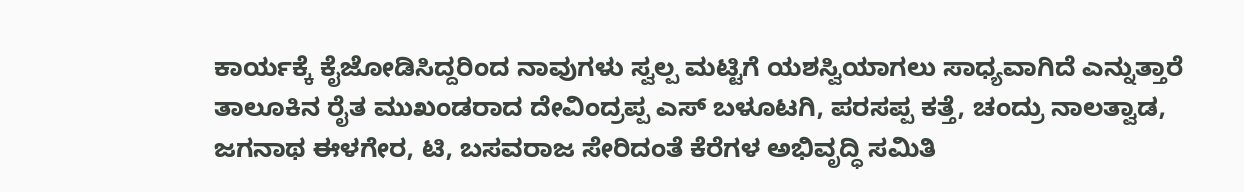ಕಾರ್ಯಕ್ಕೆ ಕೈಜೋಡಿಸಿದ್ದರಿಂದ ನಾವುಗಳು ಸ್ವಲ್ಪ ಮಟ್ಟಿಗೆ ಯಶಸ್ವಿಯಾಗಲು ಸಾಧ್ಯವಾಗಿದೆ ಎನ್ನುತ್ತಾರೆ ತಾಲೂಕಿನ ರೈತ ಮುಖಂಡರಾದ ದೇವಿಂದ್ರಪ್ಪ ಎಸ್‌ ಬಳೂಟಗಿ, ಪರಸಪ್ಪ ಕತ್ತೆ, ಚಂದ್ರು ನಾಲತ್ವಾಡ, ಜಗನಾಥ ಈಳಗೇರ, ಟಿ, ಬಸವರಾಜ ಸೇರಿದಂತೆ ಕೆರೆಗಳ ಅಭಿವೃದ್ಧಿ ಸಮಿತಿ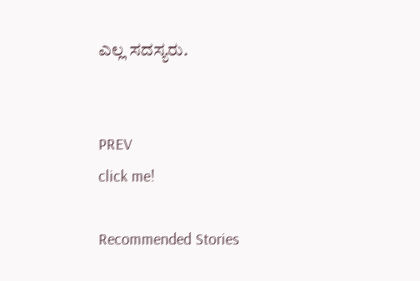ಎಲ್ಲ ಸದಸ್ಯರು.


PREV
click me!

Recommended Stories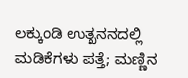ಲಕ್ಕುಂಡಿ ಉತ್ಖನನದಲ್ಲಿ ಮಡಿಕೆಗಳು ಪತ್ತೆ; ಮಣ್ಣಿನ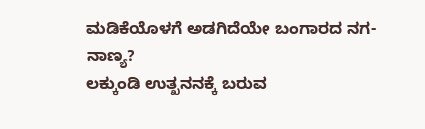ಮಡಿಕೆಯೊಳಗೆ ಅಡಗಿದೆಯೇ ಬಂಗಾರದ ನಗ-ನಾಣ್ಯ?
ಲಕ್ಕುಂಡಿ ಉತ್ಖನನಕ್ಕೆ ಬರುವ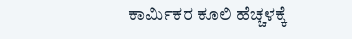ಕಾರ್ಮಿಕರ ಕೂಲಿ ಹೆಚ್ಚಳಕ್ಕೆ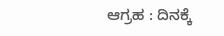ಆಗ್ರಹ : ದಿನಕ್ಕೆ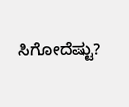ಸಿಗೋದೆಷ್ಟು?